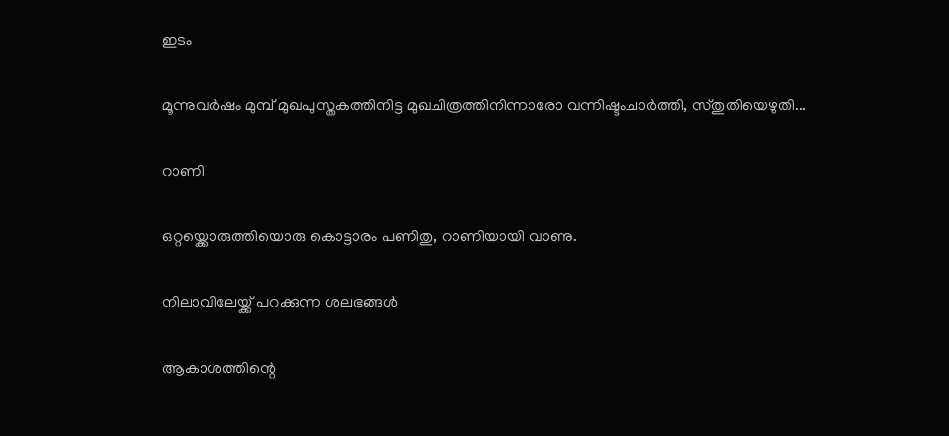ഇടം

മൂന്നുവർഷം മുമ്പ് മുഖപുസ്തകത്തിനിട്ട മുഖചിത്രത്തിനിന്നാരോ വന്നിഷ്ടംചാർത്തി, സ്തുതിയെഴുതി...

റാണി

ഒറ്റയ്ക്കൊരുത്തിയൊരു കൊട്ടാരം പണിതു, റാണിയായി വാണു.

നിലാവിലേയ്ക്ക് പറക്കുന്ന ശലഭങ്ങൾ

ആകാശത്തിന്റെ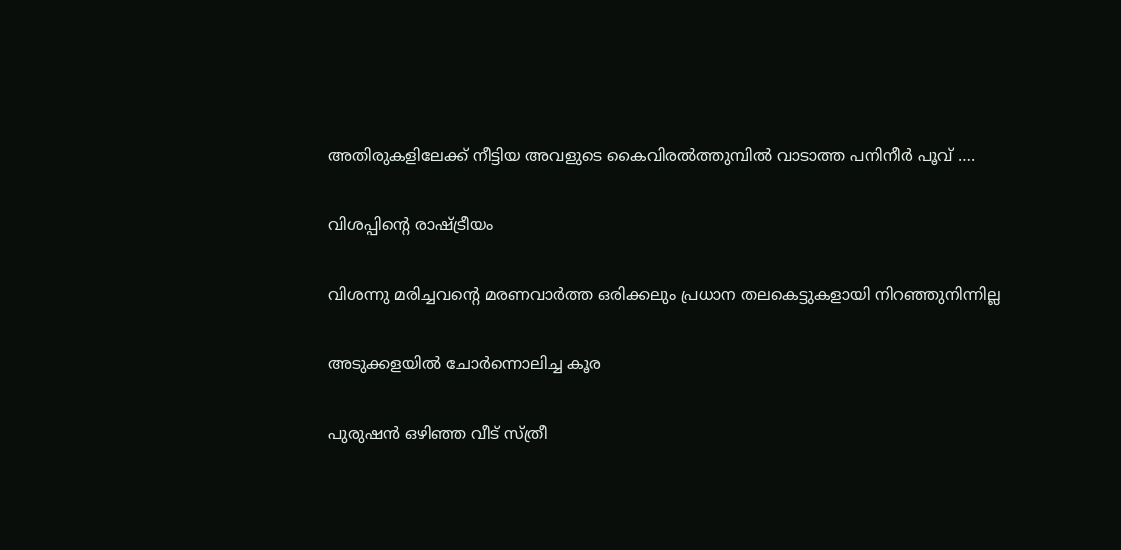അതിരുകളിലേക്ക് നീട്ടിയ അവളുടെ കൈവിരൽത്തുമ്പിൽ വാടാത്ത പനിനീർ പൂവ് ….

വിശപ്പിന്റെ രാഷ്ട്രീയം

വിശന്നു മരിച്ചവന്റെ മരണവാർത്ത ഒരിക്കലും പ്രധാന തലകെട്ടുകളായി നിറഞ്ഞുനിന്നില്ല

അടുക്കളയിൽ ചോർന്നൊലിച്ച കൂര

പുരുഷൻ ഒഴിഞ്ഞ വീട് സ്ത്രീ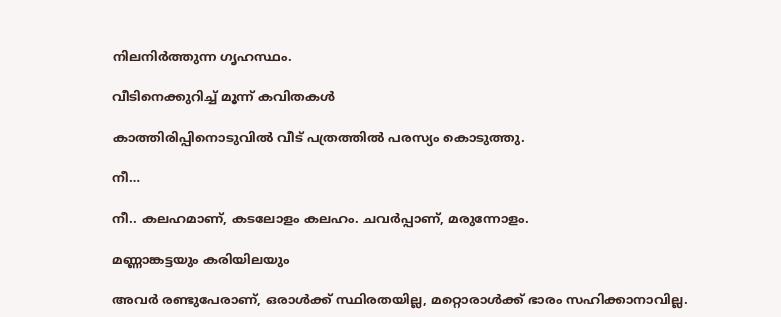നിലനിർത്തുന്ന ഗൃഹസ്ഥം.

വീടിനെക്കുറിച്ച് മൂന്ന് കവിതകൾ

കാത്തിരിപ്പിനൊടുവിൽ വീട് പത്രത്തിൽ പരസ്യം കൊടുത്തു.

നീ…

നീ.. കലഹമാണ്, കടലോളം കലഹം. ചവർപ്പാണ്, മരുന്നോളം.

മണ്ണാങ്കട്ടയും കരിയിലയും

അവർ രണ്ടുപേരാണ്, ഒരാൾക്ക് സ്ഥിരതയില്ല, മറ്റൊരാൾക്ക് ഭാരം സഹിക്കാനാവില്ല.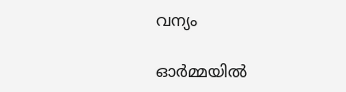വന്യം

ഓർമ്മയിൽ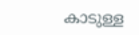കാടുള്ള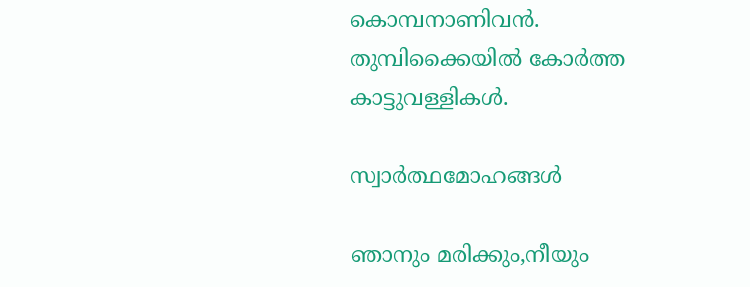കൊമ്പനാണിവൻ. തുമ്പിക്കൈയിൽ കോർത്ത കാട്ടുവള്ളികൾ.

സ്വാർത്ഥമോഹങ്ങൾ

ഞാനും മരിക്കും,നീയും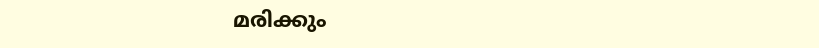മരിക്കും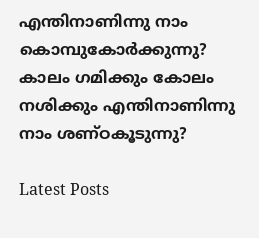എന്തിനാണിന്നു നാം കൊമ്പുകോർക്കുന്നു? കാലം ഗമിക്കും കോലം നശിക്കും എന്തിനാണിന്നു നാം ശണ്ഠകൂടുന്നു?

Latest Posts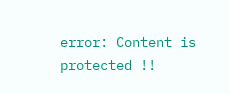error: Content is protected !!